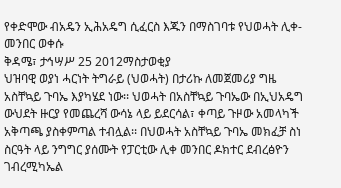የቀድሞው ብአዴን ኢሕአዴግ ሲፈርስ እጁን በማስገባቱ የህወሓት ሊቀ-መንበር ወቀሱ
ቅዳሜ፣ ታኅሣሥ 25 2012ማስታወቂያ
ህዝባዊ ወያነ ሓርነት ትግራይ (ህወሓት) በታሪኩ ለመጀመሪያ ግዜ አስቸኳይ ጉባኤ እያካሄደ ነው፡፡ ህወሓት በአስቸኳይ ጉባኤው በኢህአዴግ ውህደት ዙርያ የመጨረሻ ውሳኔ ላይ ይደርሳል፣ ቀጣይ ጉዞው አመላካች አቅጣጫ ያስቀምጣል ተብሏል፡፡ በህወሓት አስቸኳይ ጉባኤ መክፈቻ ስነ ስርዓት ላይ ንግግር ያሰሙት የፓርቲው ሊቀ መንበር ዶክተር ደብረፅዮን ገብረሚካኤል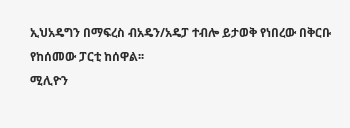ኢህአዴግን በማፍረስ ብአዴን/አዴፓ ተብሎ ይታወቅ የነበረው በቅርቡ የከሰመው ፓርቲ ከሰዋል፡፡
ሚሊዮን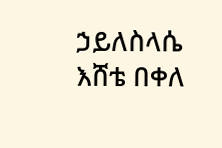ኃይለስላሴ
እሸቴ በቀለ